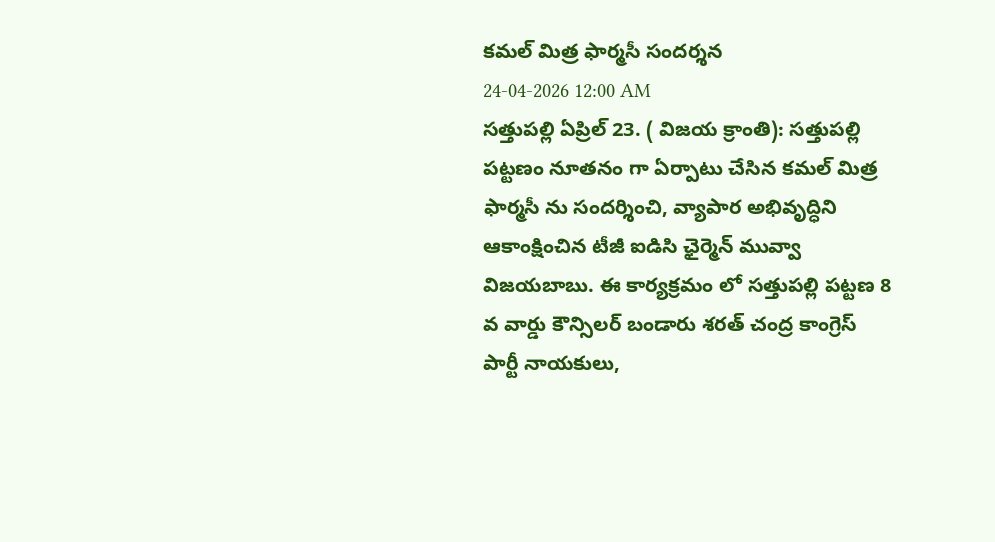కమల్ మిత్ర ఫార్మసీ సందర్శన
24-04-2026 12:00 AM
సత్తుపల్లి ఏప్రిల్ 23. ( విజయ క్రాంతి): సత్తుపల్లి పట్టణం నూతనం గా ఏర్పాటు చేసిన కమల్ మిత్ర ఫార్మసీ ను సందర్శించి, వ్యాపార అభివృద్ధిని ఆకాంక్షించిన టీజీ ఐడిసి ఛైర్మెన్ మువ్వా విజయబాబు. ఈ కార్యక్రమం లో సత్తుపల్లి పట్టణ 8 వ వార్డు కౌన్సిలర్ బండారు శరత్ చంద్ర కాంగ్రెస్ పార్టీ నాయకులు,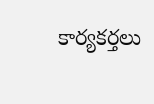కార్యకర్తలు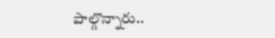పాల్గొన్నారు..